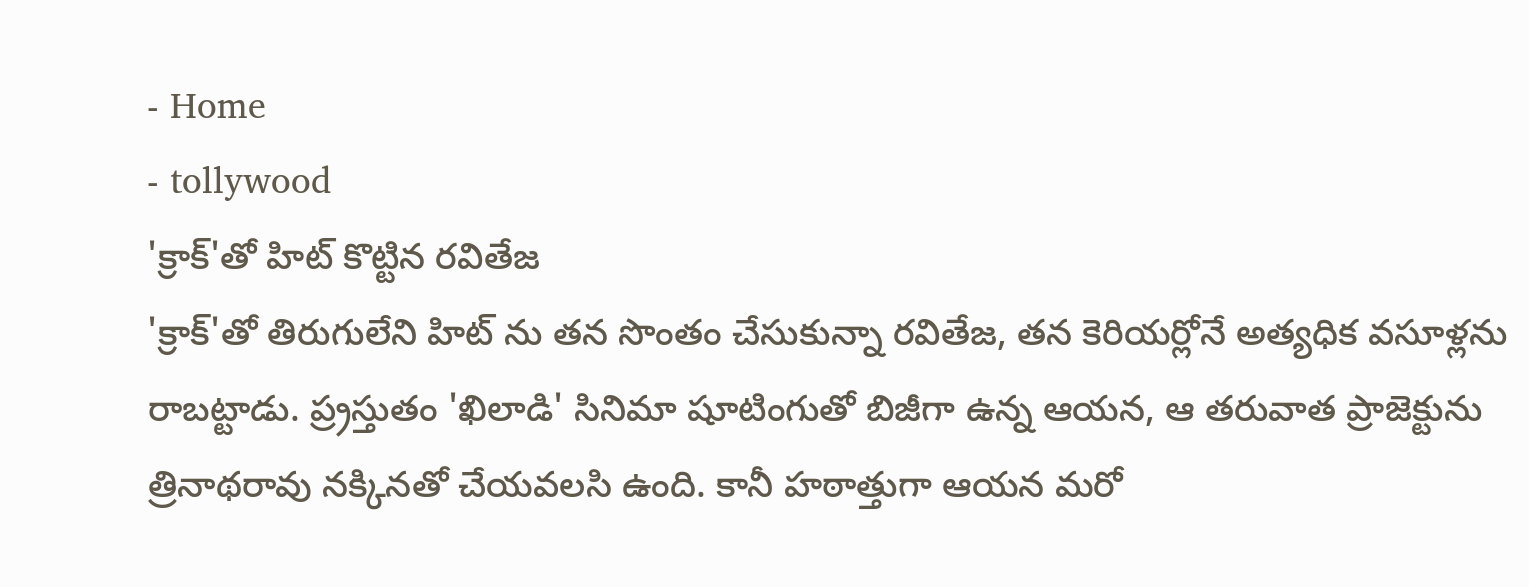- Home
- tollywood
'క్రాక్'తో హిట్ కొట్టిన రవితేజ
'క్రాక్'తో తిరుగులేని హిట్ ను తన సొంతం చేసుకున్నా రవితేజ, తన కెరియర్లోనే అత్యధిక వసూళ్లను రాబట్టాడు. ప్ర్రస్తుతం 'ఖిలాడి' సినిమా షూటింగుతో బిజీగా ఉన్న ఆయన, ఆ తరువాత ప్రాజెక్టును త్రినాథరావు నక్కినతో చేయవలసి ఉంది. కానీ హఠాత్తుగా ఆయన మరో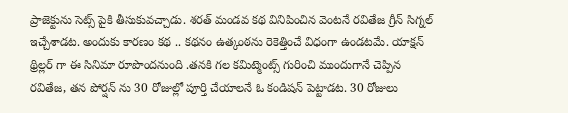ప్రాజెక్టును సెట్స్ పైకి తీసుకువచ్చాడు. శరత్ మండవ కథ వినిపించిన వెంటనే రవితేజ గ్రీన్ సిగ్నల్ ఇచ్చేశాడట. అందుకు కారణం కథ .. కథనం ఉత్కంఠను రెకెత్తించే విధంగా ఉండటమే. యాక్షన్ థ్రిల్లర్ గా ఈ సినిమా రూపొందనుంది .తనకి గల కమిట్మెంట్స్ గురించి ముందుగానే చెప్పిన రవితేజ, తన పోర్షన్ ను 30 రోజుల్లో పూర్తి చేయాలనే ఓ కండిషన్ పెట్టాడట. 30 రోజులు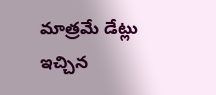మాత్రమే డేట్లు ఇచ్చిన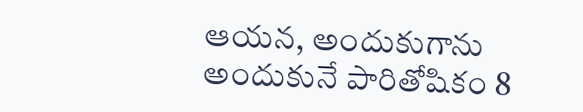ఆయన, అందుకుగాను అందుకునే పారితోషికం 8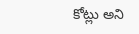కోట్లు అని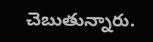చెబుతున్నారు.